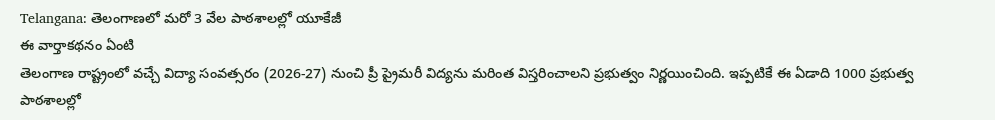Telangana: తెలంగాణలో మరో 3 వేల పాఠశాలల్లో యూకేజీ
ఈ వార్తాకథనం ఏంటి
తెలంగాణ రాష్ట్రంలో వచ్చే విద్యా సంవత్సరం (2026-27) నుంచి ప్రీ ప్రైమరీ విద్యను మరింత విస్తరించాలని ప్రభుత్వం నిర్ణయించింది. ఇప్పటికే ఈ ఏడాది 1000 ప్రభుత్వ పాఠశాలల్లో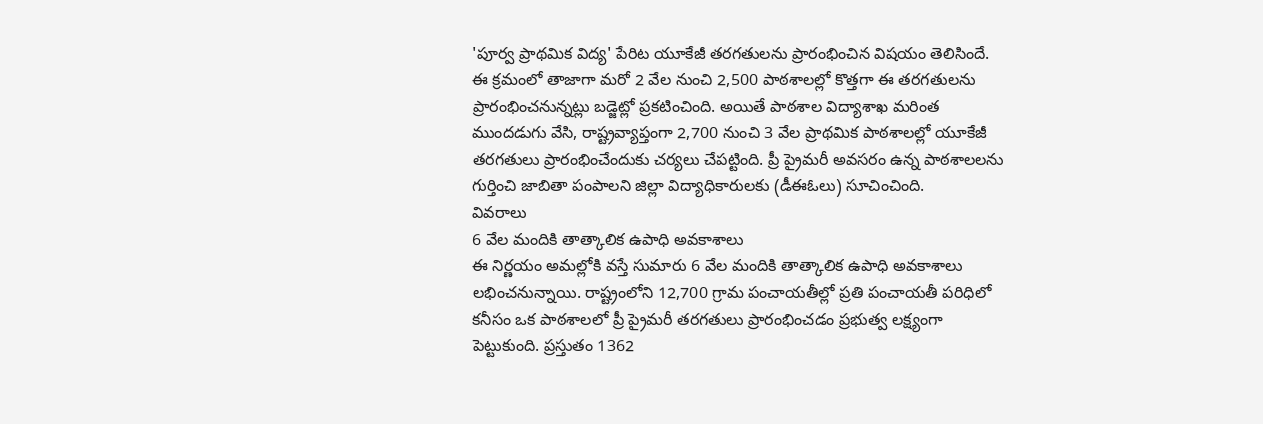'పూర్వ ప్రాథమిక విద్య' పేరిట యూకేజీ తరగతులను ప్రారంభించిన విషయం తెలిసిందే. ఈ క్రమంలో తాజాగా మరో 2 వేల నుంచి 2,500 పాఠశాలల్లో కొత్తగా ఈ తరగతులను ప్రారంభించనున్నట్లు బడ్జెట్లో ప్రకటించింది. అయితే పాఠశాల విద్యాశాఖ మరింత ముందడుగు వేసి, రాష్ట్రవ్యాప్తంగా 2,700 నుంచి 3 వేల ప్రాథమిక పాఠశాలల్లో యూకేజీ తరగతులు ప్రారంభించేందుకు చర్యలు చేపట్టింది. ప్రీ ప్రైమరీ అవసరం ఉన్న పాఠశాలలను గుర్తించి జాబితా పంపాలని జిల్లా విద్యాధికారులకు (డీఈఓలు) సూచించింది.
వివరాలు
6 వేల మందికి తాత్కాలిక ఉపాధి అవకాశాలు
ఈ నిర్ణయం అమల్లోకి వస్తే సుమారు 6 వేల మందికి తాత్కాలిక ఉపాధి అవకాశాలు లభించనున్నాయి. రాష్ట్రంలోని 12,700 గ్రామ పంచాయతీల్లో ప్రతి పంచాయతీ పరిధిలో కనీసం ఒక పాఠశాలలో ప్రీ ప్రైమరీ తరగతులు ప్రారంభించడం ప్రభుత్వ లక్ష్యంగా పెట్టుకుంది. ప్రస్తుతం 1362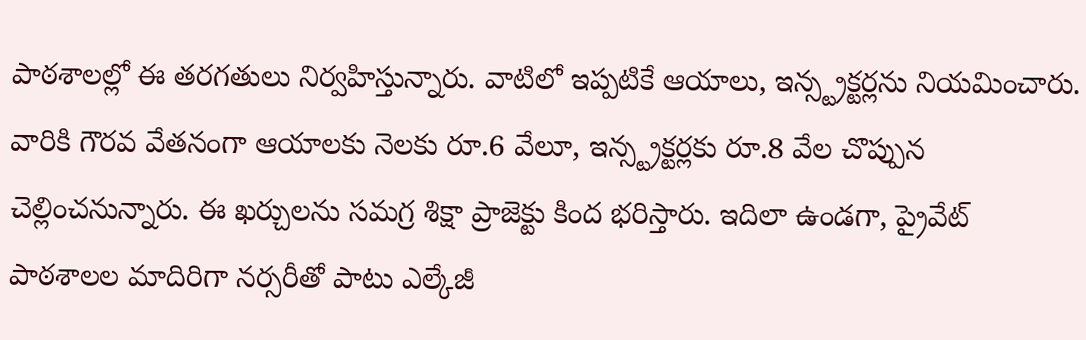పాఠశాలల్లో ఈ తరగతులు నిర్వహిస్తున్నారు. వాటిలో ఇప్పటికే ఆయాలు, ఇన్స్ట్రక్టర్లను నియమించారు. వారికి గౌరవ వేతనంగా ఆయాలకు నెలకు రూ.6 వేలూ, ఇన్స్ట్రక్టర్లకు రూ.8 వేల చొప్పున చెల్లించనున్నారు. ఈ ఖర్చులను సమగ్ర శిక్షా ప్రాజెక్టు కింద భరిస్తారు. ఇదిలా ఉండగా, ప్రైవేట్ పాఠశాలల మాదిరిగా నర్సరీతో పాటు ఎల్కేజీ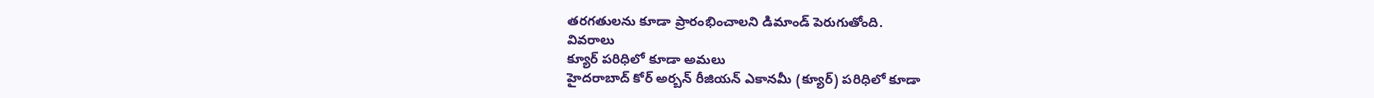తరగతులను కూడా ప్రారంభించాలని డిమాండ్ పెరుగుతోంది.
వివరాలు
క్యూర్ పరిధిలో కూడా అమలు
హైదరాబాద్ కోర్ అర్బన్ రీజియన్ ఎకానమీ (క్యూర్) పరిధిలో కూడా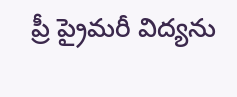ప్రీ ప్రైమరీ విద్యను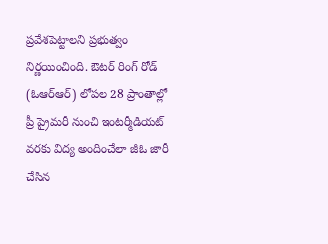ప్రవేశపెట్టాలని ప్రభుత్వం నిర్ణయించింది. ఔటర్ రింగ్ రోడ్ (ఓఆర్ఆర్) లోపల 28 ప్రాంతాల్లో ప్రీ ప్రైమరీ నుంచి ఇంటర్మీడియట్ వరకు విద్య అందించేలా జీఓ జారీ చేసిన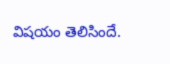విషయం తెలిసిందే.